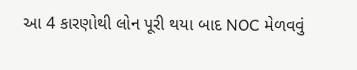આ 4 કારણોથી લોન પૂરી થયા બાદ NOC મેળવવું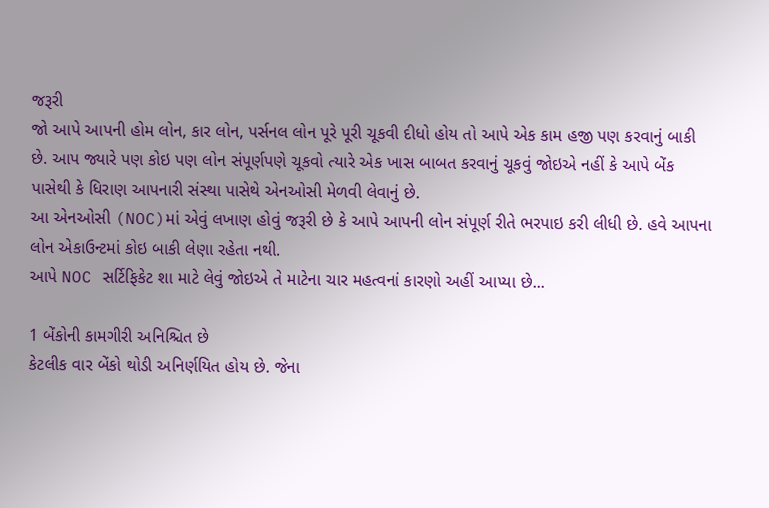જરૂરી
જો આપે આપની હોમ લોન, કાર લોન, પર્સનલ લોન પૂરે પૂરી ચૂકવી દીધો હોય તો આપે એક કામ હજી પણ કરવાનું બાકી છે. આપ જ્યારે પણ કોઇ પણ લોન સંપૂર્ણપણે ચૂકવો ત્યારે એક ખાસ બાબત કરવાનું ચૂકવું જોઇએ નહીં કે આપે બેંક પાસેથી કે ધિરાણ આપનારી સંસ્થા પાસેથે એનઓસી મેળવી લેવાનું છે.
આ એનઓસી (NOC)માં એવું લખાણ હોવું જરૂરી છે કે આપે આપની લોન સંપૂર્ણ રીતે ભરપાઇ કરી લીધી છે. હવે આપના લોન એકાઉન્ટમાં કોઇ બાકી લેણા રહેતા નથી.
આપે NOC સર્ટિફિકેટ શા માટે લેવું જોઇએ તે માટેના ચાર મહત્વનાં કારણો અહીં આપ્યા છે...

1 બેંકોની કામગીરી અનિશ્ચિત છે
કેટલીક વાર બેંકો થોડી અનિર્ણયિત હોય છે. જેના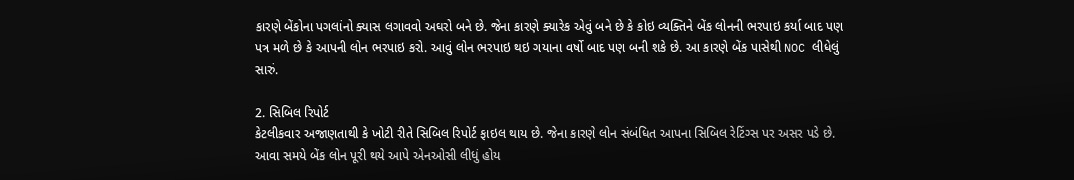કારણે બેંકોના પગલાંનો ક્યાસ લગાવવો અઘરો બને છે. જેના કારણે ક્યારેક એવું બને છે કે કોઇ વ્યક્તિને બેંક લોનની ભરપાઇ કર્યા બાદ પણ પત્ર મળે છે કે આપની લોન ભરપાઇ કરો. આવું લોન ભરપાઇ થઇ ગયાના વર્ષો બાદ પણ બની શકે છે. આ કારણે બેંક પાસેથી NOC લીધેલું સારું.

2. સિબિલ રિપોર્ટ
કેટલીકવાર અજાણતાથી કે ખોટી રીતે સિબિલ રિપોર્ટ ફાઇલ થાય છે. જેના કારણે લોન સંબંધિત આપના સિબિલ રેટિંગ્સ પર અસર પડે છે. આવા સમયે બેંક લોન પૂરી થયે આપે એનઓસી લીધું હોય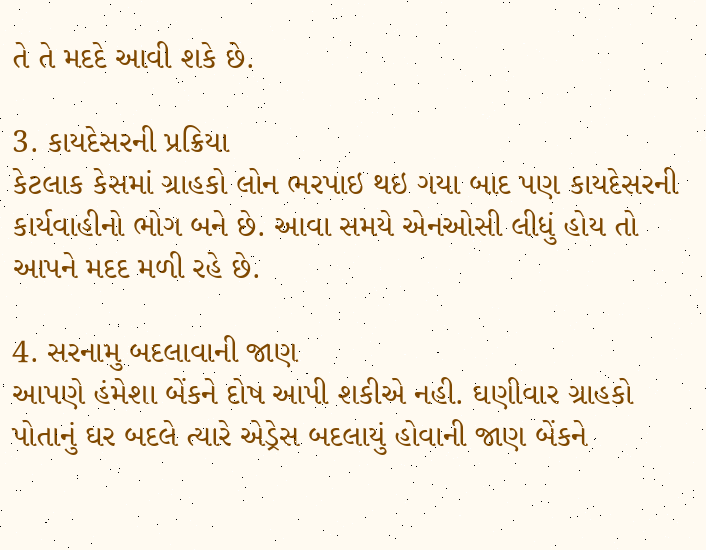તે તે મદદે આવી શકે છે.

3. કાયદેસરની પ્રક્રિયા
કેટલાક કેસમાં ગ્રાહકો લોન ભરપાઇ થઇ ગયા બાદ પણ કાયદેસરની કાર્યવાહીનો ભોગ બને છે. આવા સમયે એનઓસી લીધું હોય તો આપને મદદ મળી રહે છે.

4. સરનામુ બદલાવાની જાણ
આપણે હંમેશા બેંકને દોષ આપી શકીએ નહી. ઘણીવાર ગ્રાહકો પોતાનું ઘર બદલે ત્યારે એડ્રેસ બદલાયું હોવાની જાણ બેંકને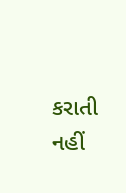કરાતી નહીં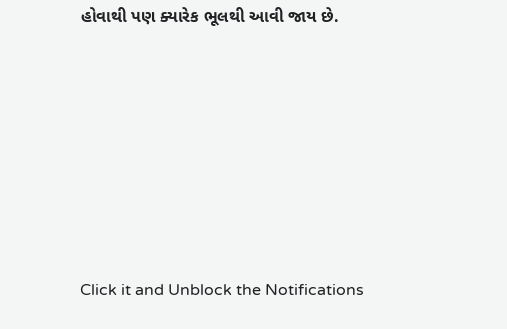હોવાથી પણ ક્યારેક ભૂલથી આવી જાય છે.












Click it and Unblock the Notifications